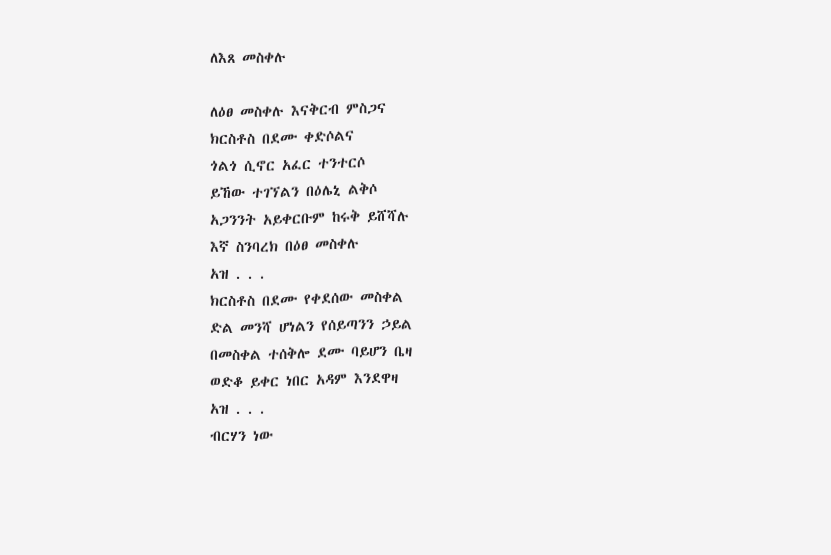ለእጸ መስቀሉ

ለዕፀ መስቀሉ እናቅርብ ምስጋና
ክርስቶስ በደሙ ቀድሶልና
ጎልጎ ሲኖር አፈር ተንተርሶ
ይኸው ተገኘልን በዕሌኒ ልቅሶ
አጋንንት አይቀርቡም ከሩቅ ይሸሻሉ
እኛ ስንባረክ በዕፀ መስቀሉ
አዝ . . .
ክርስቶስ በደሙ የቀደሰው መስቀል
ድል መንሻ ሆነልን የሰይጣንን ኃይል
በመስቀል ተሰቅሎ ደሙ ባይሆን ቤዛ
ወድቆ ይቀር ነበር አዳም እንደዋዛ
አዝ . . .
ብርሃን ነው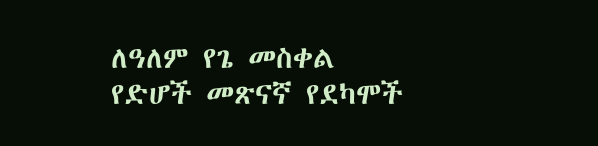ለዓለም የጌ መስቀል
የድሆች መጽናኛ የደካሞች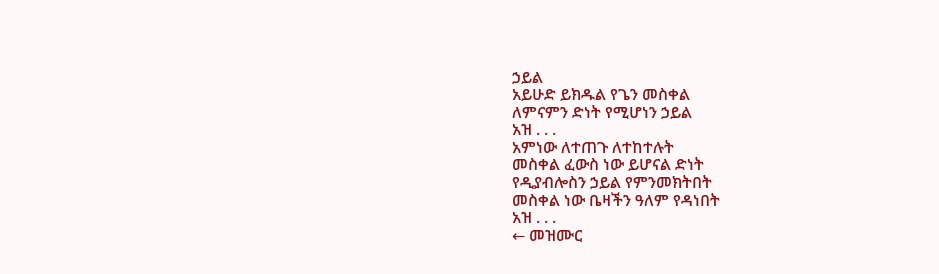ኃይል
አይሁድ ይክዱል የጌን መስቀል
ለምናምን ድነት የሚሆነን ኃይል
አዝ . . .
አምነው ለተጠጉ ለተከተሉት
መስቀል ፈውስ ነው ይሆናል ድነት
የዲያብሎስን ኃይል የምንመክትበት
መስቀል ነው ቤዛችን ዓለም የዳነበት
አዝ . . .
← መዝሙር